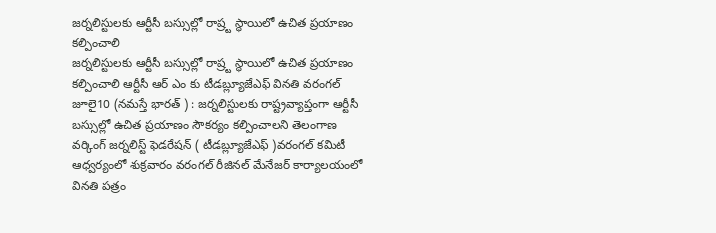జర్నలిస్టులకు ఆర్టీసీ బస్సుల్లో రాష్ర్ట స్థాయిలో ఉచిత ప్రయాణం కల్పించాలి
జర్నలిస్టులకు ఆర్టీసీ బస్సుల్లో రాష్ర్ట స్థాయిలో ఉచిత ప్రయాణం కల్పించాలి ఆర్టీసీ ఆర్ ఎం కు టీడబ్ల్యూజేఎఫ్ వినతి వరంగల్ జూలై10 (నమస్తే భారత్ ) : జర్నలిస్టులకు రాష్ట్రవ్యాప్తంగా ఆర్టీసీ బస్సుల్లో ఉచిత ప్రయాణం సౌకర్యం కల్పించాలని తెలంగాణ వర్కింగ్ జర్నలిస్ట్ ఫెడరేషన్ ( టీడబ్ల్యూజేఎఫ్ )వరంగల్ కమిటీ ఆధ్వర్యంలో శుక్రవారం వరంగల్ రీజినల్ మేనేజర్ కార్యాలయంలో వినతి పత్రం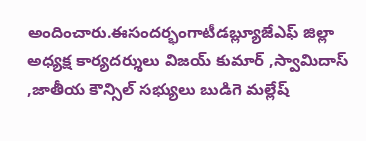అందించారు.ఈసందర్భంగాటీడబ్ల్యూజేఎఫ్ జిల్లా అధ్యక్ష కార్యదర్శులు విజయ్ కుమార్ ,స్వామిదాస్ ,జాతీయ కౌన్సిల్ సభ్యులు బుడిగె మల్లేష్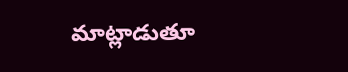మాట్లాడుతూ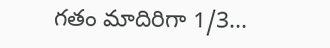గతం మాదిరిగా 1/3...